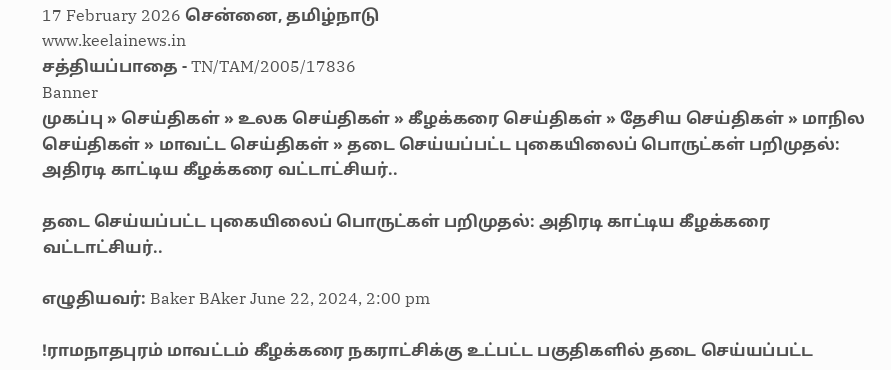17 February 2026 சென்னை, தமிழ்நாடு
www.keelainews.in
சத்தியப்பாதை - TN/TAM/2005/17836
Banner
முகப்பு » செய்திகள் » உலக செய்திகள் » கீழக்கரை செய்திகள் » தேசிய செய்திகள் » மாநில செய்திகள் » மாவட்ட செய்திகள் » தடை செய்யப்பட்ட புகையிலைப் பொருட்கள் பறிமுதல்: அதிரடி காட்டிய கீழக்கரை வட்டாட்சியர்..

தடை செய்யப்பட்ட புகையிலைப் பொருட்கள் பறிமுதல்: அதிரடி காட்டிய கீழக்கரை வட்டாட்சியர்..

எழுதியவர்: Baker BAker June 22, 2024, 2:00 pm

!ராமநாதபுரம் மாவட்டம் கீழக்கரை நகராட்சிக்கு உட்பட்ட பகுதிகளில் தடை செய்யப்பட்ட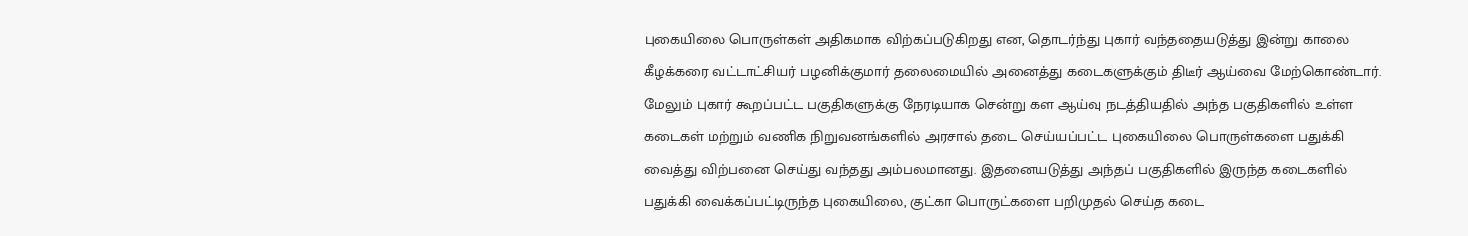புகையிலை பொருள்கள் அதிகமாக விற்கப்படுகிறது என, தொடர்ந்து புகார் வந்ததையடுத்து இன்று காலை கீழக்கரை வட்டாட்சியர் பழனிக்குமார் தலைமையில் அனைத்து கடைகளுக்கும் திடீர் ஆய்வை மேற்கொண்டார். மேலும் புகார் கூறப்பட்ட பகுதிகளுக்கு நேரடியாக சென்று கள ஆய்வு நடத்தியதில் அந்த பகுதிகளில் உள்ள கடைகள் மற்றும் வணிக நிறுவனங்களில் அரசால் தடை செய்யப்பட்ட புகையிலை பொருள்களை பதுக்கி வைத்து விற்பனை செய்து வந்தது அம்பலமானது. இதனையடுத்து அந்தப் பகுதிகளில் இருந்த கடைகளில் பதுக்கி வைக்கப்பட்டிருந்த புகையிலை, குட்கா பொருட்களை பறிமுதல் செய்த கடை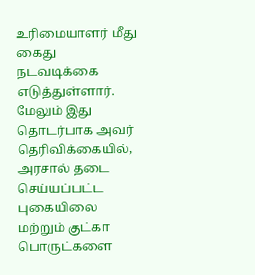உரிமையாளர் மீது கைது நடவடிக்கை எடுத்துள்ளார். மேலும் இது தொடர்பாக அவர் தெரிவிக்கையில், அரசால் தடை செய்யப்பட்ட புகையிலை மற்றும் குட்கா பொருட்களை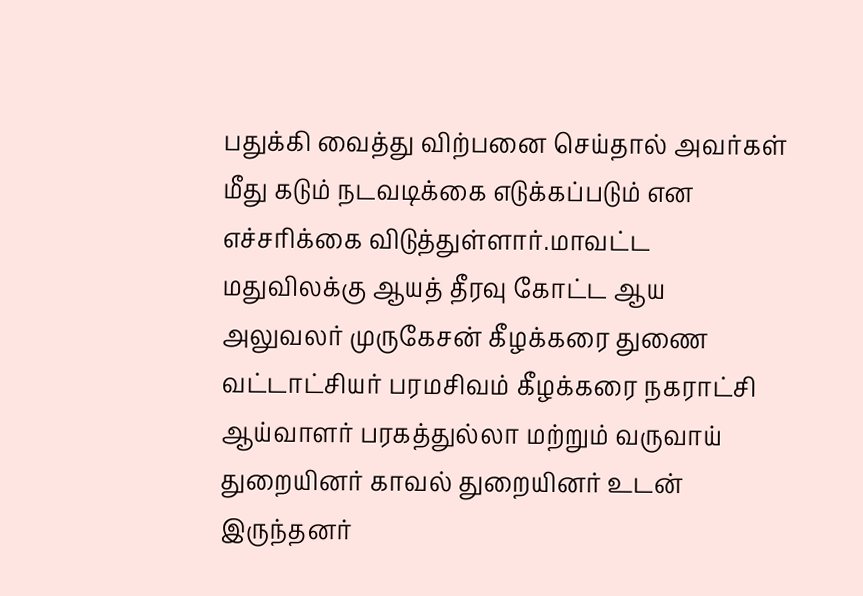பதுக்கி வைத்து விற்பனை செய்தால் அவர்கள் மீது கடும் நடவடிக்கை எடுக்கப்படும் என எச்சரிக்கை விடுத்துள்ளார்.மாவட்ட மதுவிலக்கு ஆயத் தீரவு கோட்ட ஆய அலுவலர் முருகேசன் கீழக்கரை துணை வட்டாட்சியர் பரமசிவம் கீழக்கரை நகராட்சி ஆய்வாளர் பரகத்துல்லா மற்றும் வருவாய் துறையினர் காவல் துறையினர் உடன் இருந்தனர்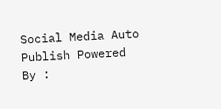Social Media Auto Publish Powered By :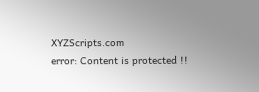XYZScripts.com
error: Content is protected !!